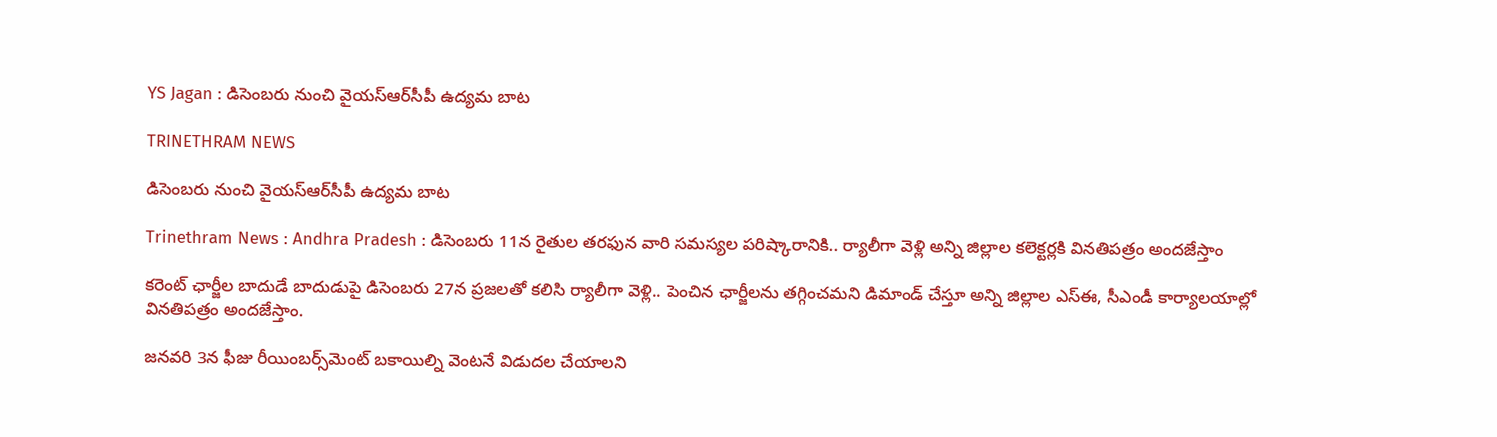YS Jagan : డిసెంబరు నుంచి వైయస్‌ఆర్‌సీపీ ఉద్యమ బాట

TRINETHRAM NEWS

డిసెంబరు నుంచి వైయస్‌ఆర్‌సీపీ ఉద్యమ బాట

Trinethram News : Andhra Pradesh : డిసెంబరు 11న రైతుల తరఫున వారి సమస్యల పరిష్కారానికి.. ర్యాలీగా వెళ్లి అన్ని జిల్లాల కలెక్టర్లకి వినతిపత్రం అందజేస్తాం

కరెంట్ ఛార్జీల బాదుడే బాదుడుపై డిసెంబరు 27న ప్రజలతో కలిసి ర్యాలీగా వెళ్లి.. పెంచిన ఛార్జీలను తగ్గించమని డిమాండ్ చేస్తూ అన్ని జిల్లాల ఎస్‌ఈ, సీఎండీ కార్యాలయాల్లో వినతిపత్రం అందజేస్తాం.

జనవరి 3న ఫీజు రీయింబర్స్‌మెంట్‌ బకాయిల్ని వెంటనే విడుదల చేయాలని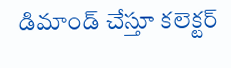డిమాండ్ చేస్తూ కలెక్టర్‌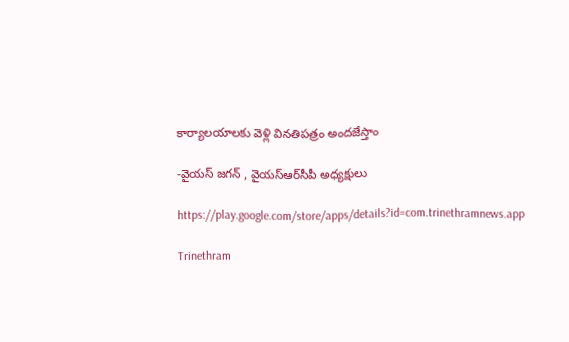కార్యాలయాలకు వెళ్లి వినతిపత్రం అందజేస్తాం

-వైయస్ జగన్ , వైయస్‌ఆర్‌సీపీ అధ్యక్షులు

https://play.google.com/store/apps/details?id=com.trinethramnews.app

Trinethram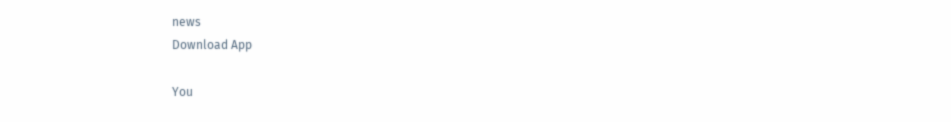news
Download App

You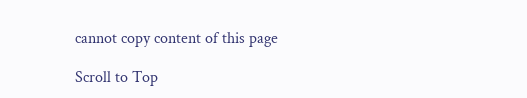cannot copy content of this page

Scroll to Top